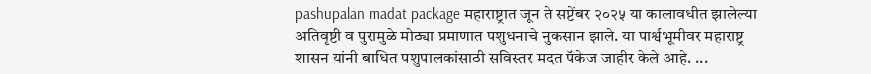pashupalan madat package महाराष्ट्रात जून ते सप्टेंबर २०२५ या कालावधीत झालेल्या अतिवृष्टी व पुरामुळे मोठ्या प्रमाणात पशुधनाचे नुकसान झाले. या पार्श्वभूमीवर महाराष्ट्र शासन यांनी बाधित पशुपालकांसाठी सविस्तर मदत पॅकेज जाहीर केले आहे. ...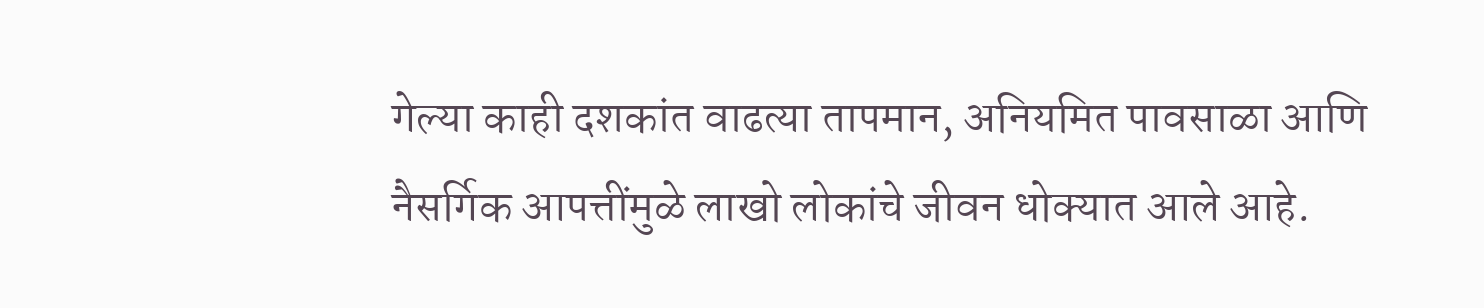गेल्या काही दशकांत वाढत्या तापमान, अनियमित पावसाळा आणि नैसर्गिक आपत्तींमुळे लाखो लोकांचे जीवन धोक्यात आले आहे.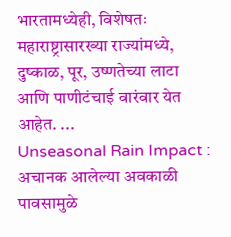भारतामध्येही, विशेषतः महाराष्ट्रासारख्या राज्यांमध्ये, दुष्काळ, पूर, उष्णतेच्या लाटा आणि पाणीटंचाई वारंवार येत आहेत. ...
Unseasonal Rain Impact : अचानक आलेल्या अवकाळी पावसामुळे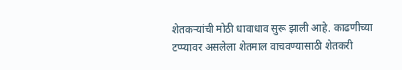शेतकऱ्यांची मोठी धावाधाव सुरू झाली आहे. काढणीच्या टप्प्यावर असलेला शेतमाल वाचवण्यासाठी शेतकरी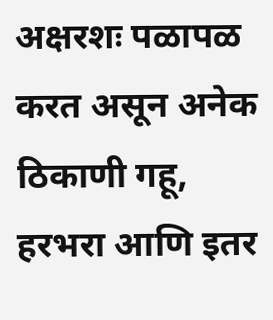अक्षरशः पळापळ करत असून अनेक ठिकाणी गहू, हरभरा आणि इतर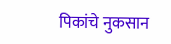पिकांचे नुकसान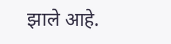झाले आहे.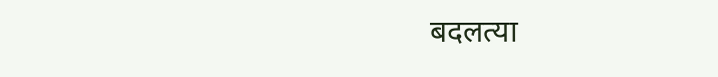बदलत्या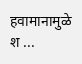हवामानामुळे श ...